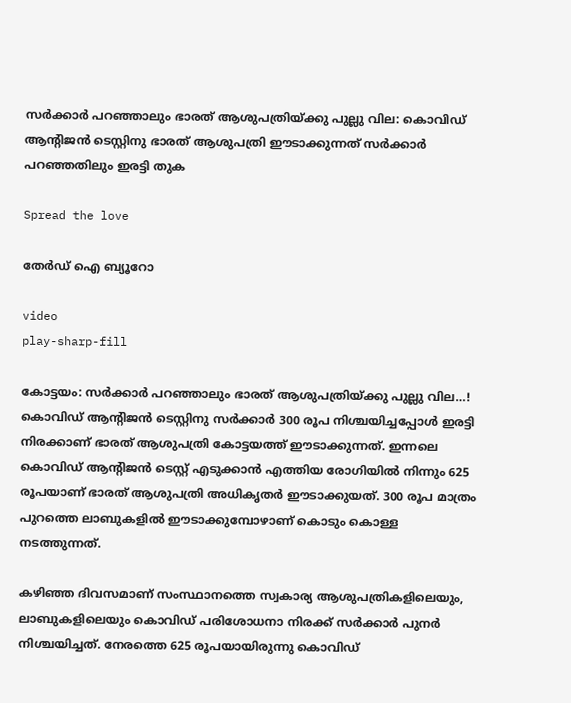സർക്കാർ പറഞ്ഞാലും ഭാരത് ആശുപത്രിയ്ക്കു പുല്ലു വില: കൊവിഡ് ആന്റിജൻ ടെസ്റ്റിനു ഭാരത് ആശുപത്രി ഈടാക്കുന്നത് സർക്കാർ പറഞ്ഞതിലും ഇരട്ടി തുക

Spread the love

തേർഡ് ഐ ബ്യൂറോ

video
play-sharp-fill

കോട്ടയം: സർക്കാർ പറഞ്ഞാലും ഭാരത് ആശുപത്രിയ്ക്കു പുല്ലു വില…! കൊവിഡ് ആന്റിജൻ ടെസ്റ്റിനു സർക്കാർ 300 രൂപ നിശ്ചയിച്ചപ്പോൾ ഇരട്ടി നിരക്കാണ് ഭാരത് ആശുപത്രി കോട്ടയത്ത് ഈടാക്കുന്നത്. ഇന്നലെ കൊവിഡ് ആന്റിജൻ ടെസ്റ്റ് എടുക്കാൻ എത്തിയ രോഗിയിൽ നിന്നും 625 രൂപയാണ് ഭാരത് ആശുപത്രി അധികൃതർ ഈടാക്കുയത്. 300 രൂപ മാത്രം പുറത്തെ ലാബുകളിൽ ഈടാക്കുമ്പോഴാണ് കൊടും കൊള്ള നടത്തുന്നത്.

കഴിഞ്ഞ ദിവസമാണ് സംസ്ഥാനത്തെ സ്വകാര്യ ആശുപത്രികളിലെയും, ലാബുകളിലെയും കൊവിഡ് പരിശോധനാ നിരക്ക് സർക്കാർ പുനർ നിശ്ചയിച്ചത്. നേരത്തെ 625 രൂപയായിരുന്നു കൊവിഡ്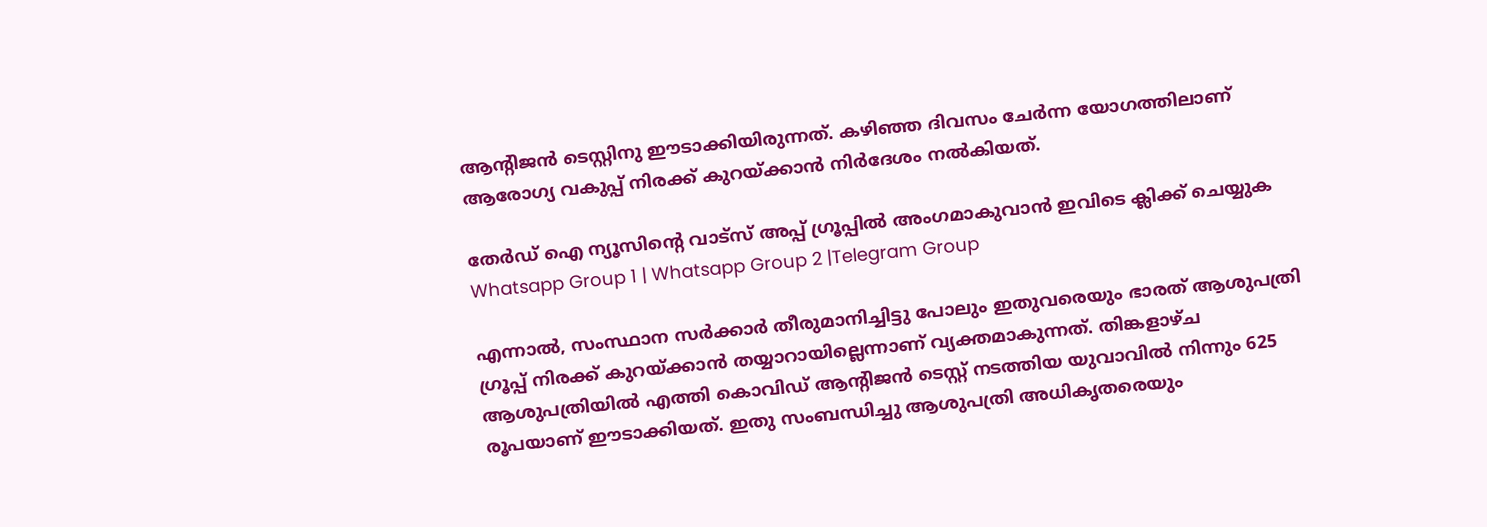ആന്റിജൻ ടെസ്റ്റിനു ഈടാക്കിയിരുന്നത്. കഴിഞ്ഞ ദിവസം ചേർന്ന യോഗത്തിലാണ് ആരോഗ്യ വകുപ്പ് നിരക്ക് കുറയ്ക്കാൻ നിർദേശം നൽകിയത്.

തേർഡ് ഐ ന്യൂസിന്റെ വാട്സ് അപ്പ് ഗ്രൂപ്പിൽ അംഗമാകുവാൻ ഇവിടെ ക്ലിക്ക് ചെയ്യുക
Whatsapp Group 1 | Whatsapp Group 2 |Telegram Group

എന്നാൽ, സംസ്ഥാന സർക്കാർ തീരുമാനിച്ചിട്ടു പോലും ഇതുവരെയും ഭാരത് ആശുപത്രി ഗ്രൂപ്പ് നിരക്ക് കുറയ്ക്കാൻ തയ്യാറായില്ലെന്നാണ് വ്യക്തമാകുന്നത്. തിങ്കളാഴ്ച ആശുപത്രിയിൽ എത്തി കൊവിഡ് ആന്റിജൻ ടെസ്റ്റ് നടത്തിയ യുവാവിൽ നിന്നും 625 രൂപയാണ് ഈടാക്കിയത്. ഇതു സംബന്ധിച്ചു ആശുപത്രി അധികൃതരെയും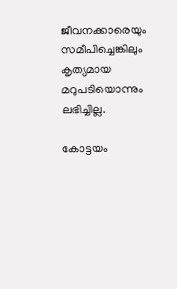ജീവനക്കാരെയും സമീപിച്ചെങ്കിലും കൃത്യമായ മറുപടിയൊന്നും ലഭിച്ചില്ല.

കോട്ടയം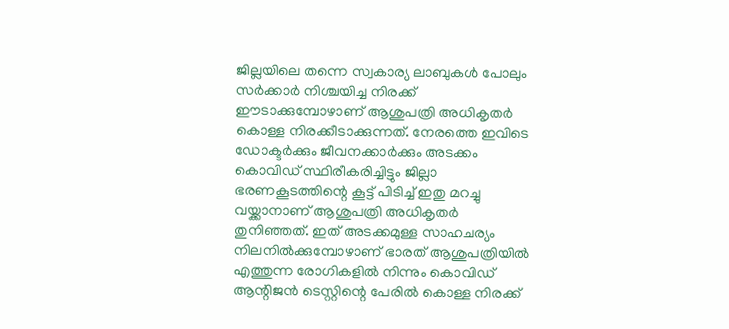ജില്ലയിലെ തന്നെ സ്വകാര്യ ലാബുകൾ പോലും സർക്കാർ നിശ്ചയിച്ച നിരക്ക് ഈടാക്കുമ്പോഴാണ് ആശുപത്രി അധികൃതർ കൊള്ള നിരക്കീടാക്കുന്നത്. നേരത്തെ ഇവിടെ ഡോക്ടർക്കും ജീവനക്കാർക്കും അടക്കം കൊവിഡ് സ്ഥിരീകരിച്ചിട്ടും ജില്ലാ ഭരണകൂടത്തിന്റെ കൂട്ട് പിടിച്ച് ഇതു മറച്ചു വയ്ക്കാനാണ് ആശുപത്രി അധികൃതർ തുനിഞ്ഞത്. ഇത് അടക്കമുള്ള സാഹചര്യം നിലനിൽക്കുമ്പോഴാണ് ഭാരത് ആശുപത്രിയിൽ എത്തുന്ന രോഗികളിൽ നിന്നും കൊവിഡ് ആന്റിജൻ ടെസ്റ്റിന്റെ പേരിൽ കൊള്ള നിരക്ക്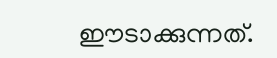ഈടാക്കുന്നത്.